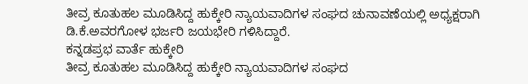ತೀವ್ರ ಕೂತುಹಲ ಮೂಡಿಸಿದ್ದ ಹುಕ್ಕೇರಿ ನ್ಯಾಯವಾದಿಗಳ ಸಂಘದ ಚುನಾವಣೆಯಲ್ಲಿ ಅಧ್ಯಕ್ಷರಾಗಿ ಡಿ.ಕೆ.ಅವರಗೋಳ ಭರ್ಜರಿ ಜಯಭೇರಿ ಗಳಿಸಿದ್ದಾರೆ.
ಕನ್ನಡಪ್ರಭ ವಾರ್ತೆ ಹುಕ್ಕೇರಿ
ತೀವ್ರ ಕೂತುಹಲ ಮೂಡಿಸಿದ್ದ ಹುಕ್ಕೇರಿ ನ್ಯಾಯವಾದಿಗಳ ಸಂಘದ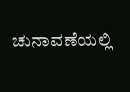ಚುನಾವಣೆಯಲ್ಲಿ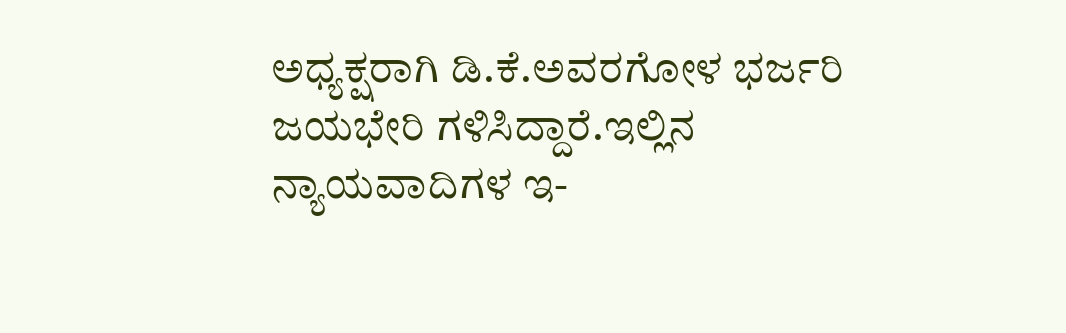ಅಧ್ಯಕ್ಷರಾಗಿ ಡಿ.ಕೆ.ಅವರಗೋಳ ಭರ್ಜರಿ ಜಯಭೇರಿ ಗಳಿಸಿದ್ದಾರೆ.ಇಲ್ಲಿನ ನ್ಯಾಯವಾದಿಗಳ ಇ-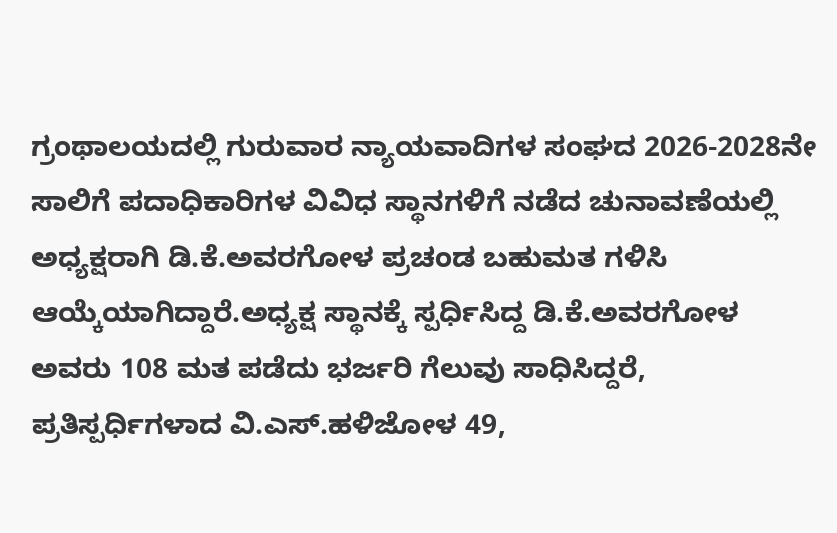ಗ್ರಂಥಾಲಯದಲ್ಲಿ ಗುರುವಾರ ನ್ಯಾಯವಾದಿಗಳ ಸಂಘದ 2026-2028ನೇ ಸಾಲಿಗೆ ಪದಾಧಿಕಾರಿಗಳ ವಿವಿಧ ಸ್ಥಾನಗಳಿಗೆ ನಡೆದ ಚುನಾವಣೆಯಲ್ಲಿ ಅಧ್ಯಕ್ಷರಾಗಿ ಡಿ.ಕೆ.ಅವರಗೋಳ ಪ್ರಚಂಡ ಬಹುಮತ ಗಳಿಸಿ ಆಯ್ಕೆಯಾಗಿದ್ದಾರೆ.ಅಧ್ಯಕ್ಷ ಸ್ಥಾನಕ್ಕೆ ಸ್ಪರ್ಧಿಸಿದ್ದ ಡಿ.ಕೆ.ಅವರಗೋಳ ಅವರು 108 ಮತ ಪಡೆದು ಭರ್ಜರಿ ಗೆಲುವು ಸಾಧಿಸಿದ್ದರೆ, ಪ್ರತಿಸ್ಪರ್ಧಿಗಳಾದ ವಿ.ಎಸ್.ಹಳಿಜೋಳ 49,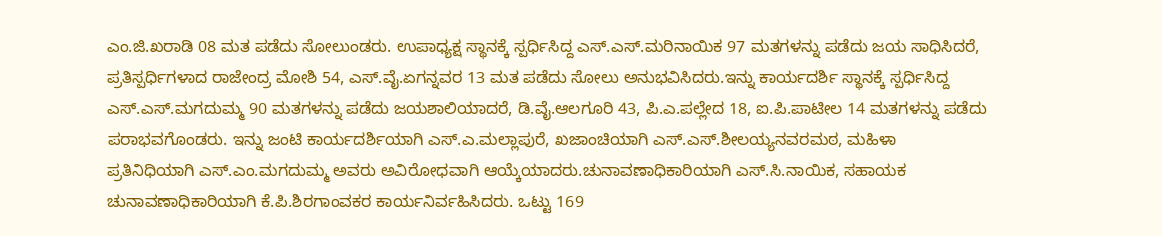ಎಂ.ಜಿ.ಖರಾಡಿ 08 ಮತ ಪಡೆದು ಸೋಲುಂಡರು. ಉಪಾಧ್ಯಕ್ಷ ಸ್ಥಾನಕ್ಕೆ ಸ್ಪರ್ಧಿಸಿದ್ದ ಎಸ್.ಎಸ್.ಮರಿನಾಯಿಕ 97 ಮತಗಳನ್ನು ಪಡೆದು ಜಯ ಸಾಧಿಸಿದರೆ, ಪ್ರತಿಸ್ಪರ್ಧಿಗಳಾದ ರಾಜೇಂದ್ರ ಮೋಶಿ 54, ಎಸ್.ವೈ.ಏಗನ್ನವರ 13 ಮತ ಪಡೆದು ಸೋಲು ಅನುಭವಿಸಿದರು.ಇನ್ನು ಕಾರ್ಯದರ್ಶಿ ಸ್ಥಾನಕ್ಕೆ ಸ್ಪರ್ಧಿಸಿದ್ದ ಎಸ್.ಎಸ್.ಮಗದುಮ್ಮ 90 ಮತಗಳನ್ನು ಪಡೆದು ಜಯಶಾಲಿಯಾದರೆ, ಡಿ.ವೈ.ಆಲಗೂರಿ 43, ಪಿ.ಎ.ಪಲ್ಲೇದ 18, ಐ.ಪಿ.ಪಾಟೀಲ 14 ಮತಗಳನ್ನು ಪಡೆದು ಪರಾಭವಗೊಂಡರು. ಇನ್ನು ಜಂಟಿ ಕಾರ್ಯದರ್ಶಿಯಾಗಿ ಎಸ್.ಎ.ಮಲ್ಲಾಪುರೆ, ಖಜಾಂಚಿಯಾಗಿ ಎಸ್.ಎಸ್.ಶೀಲಯ್ಯನವರಮಠ, ಮಹಿಳಾ ಪ್ರತಿನಿಧಿಯಾಗಿ ಎಸ್.ಎಂ.ಮಗದುಮ್ಮ ಅವರು ಅವಿರೋಧವಾಗಿ ಆಯ್ಕೆಯಾದರು.ಚುನಾವಣಾಧಿಕಾರಿಯಾಗಿ ಎಸ್.ಸಿ.ನಾಯಿಕ, ಸಹಾಯಕ ಚುನಾವಣಾಧಿಕಾರಿಯಾಗಿ ಕೆ.ಪಿ.ಶಿರಗಾಂವಕರ ಕಾರ್ಯನಿರ್ವಹಿಸಿದರು. ಒಟ್ಟು 169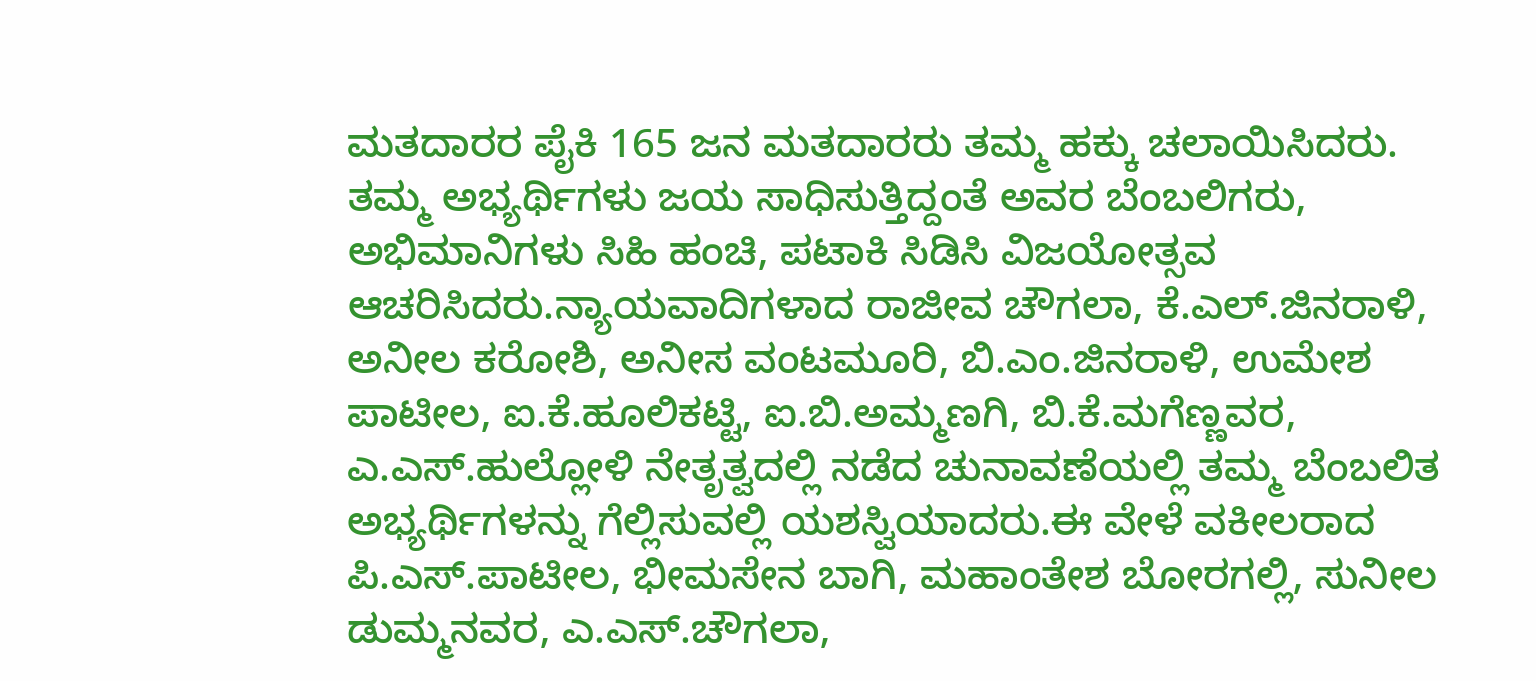ಮತದಾರರ ಪೈಕಿ 165 ಜನ ಮತದಾರರು ತಮ್ಮ ಹಕ್ಕು ಚಲಾಯಿಸಿದರು. ತಮ್ಮ ಅಭ್ಯರ್ಥಿಗಳು ಜಯ ಸಾಧಿಸುತ್ತಿದ್ದಂತೆ ಅವರ ಬೆಂಬಲಿಗರು, ಅಭಿಮಾನಿಗಳು ಸಿಹಿ ಹಂಚಿ, ಪಟಾಕಿ ಸಿಡಿಸಿ ವಿಜಯೋತ್ಸವ ಆಚರಿಸಿದರು.ನ್ಯಾಯವಾದಿಗಳಾದ ರಾಜೀವ ಚೌಗಲಾ, ಕೆ.ಎಲ್.ಜಿನರಾಳಿ, ಅನೀಲ ಕರೋಶಿ, ಅನೀಸ ವಂಟಮೂರಿ, ಬಿ.ಎಂ.ಜಿನರಾಳಿ, ಉಮೇಶ ಪಾಟೀಲ, ಐ.ಕೆ.ಹೂಲಿಕಟ್ಟಿ, ಐ.ಬಿ.ಅಮ್ಮಣಗಿ, ಬಿ.ಕೆ.ಮಗೆಣ್ಣವರ, ಎ.ಎಸ್.ಹುಲ್ಲೋಳಿ ನೇತೃತ್ವದಲ್ಲಿ ನಡೆದ ಚುನಾವಣೆಯಲ್ಲಿ ತಮ್ಮ ಬೆಂಬಲಿತ ಅಭ್ಯರ್ಥಿಗಳನ್ನು ಗೆಲ್ಲಿಸುವಲ್ಲಿ ಯಶಸ್ವಿಯಾದರು.ಈ ವೇಳೆ ವಕೀಲರಾದ ಪಿ.ಎಸ್.ಪಾಟೀಲ, ಭೀಮಸೇನ ಬಾಗಿ, ಮಹಾಂತೇಶ ಬೋರಗಲ್ಲಿ, ಸುನೀಲ ಡುಮ್ಮನವರ, ಎ.ಎಸ್.ಚೌಗಲಾ,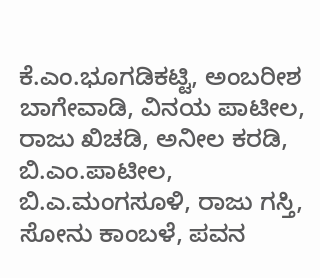ಕೆ.ಎಂ.ಭೂಗಡಿಕಟ್ಟಿ, ಅಂಬರೀಶ ಬಾಗೇವಾಡಿ, ವಿನಯ ಪಾಟೀಲ, ರಾಜು ಖಿಚಡಿ, ಅನೀಲ ಕರಡಿ, ಬಿ.ಎಂ.ಪಾಟೀಲ, ಬಿ.ಎ.ಮಂಗಸೂಳಿ, ರಾಜು ಗಸ್ತಿ, ಸೋನು ಕಾಂಬಳೆ, ಪವನ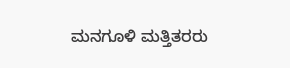ಮನಗೂಳಿ ಮತ್ತಿತರರು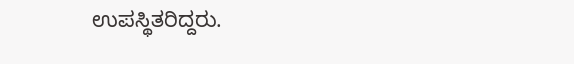ಉಪಸ್ಥಿತರಿದ್ದರು.